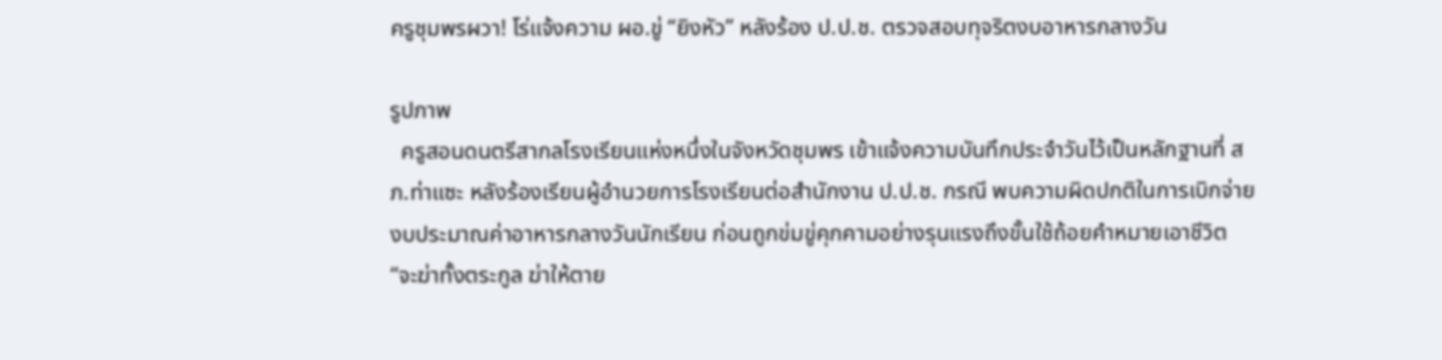ครูชุมพรผวา! โร่แจ้งความ ผอ.ขู่ “ยิงหัว” หลังร้อง ป.ป.ช. ตรวจสอบทุจริตงบอาหารกลางวัน

รูปภาพ
  ครูสอนดนตรีสากลโรงเรียนแห่งหนึ่งในจังหวัดชุมพร เข้าแจ้งความบันทึกประจำวันไว้เป็นหลักฐานที่ สภ.ท่าแซะ หลังร้องเรียนผู้อำนวยการโรงเรียนต่อสำนักงาน ป.ป.ช. กรณี พบความผิดปกติในการเบิกจ่ายงบประมาณค่าอาหารกลางวันนักเรียน ก่อนถูกข่มขู่คุกคามอย่างรุนแรงถึงขั้นใช้ถ้อยคำหมายเอาชีวิต “จะฆ่าทั้งตระกูล ฆ่าให้ตาย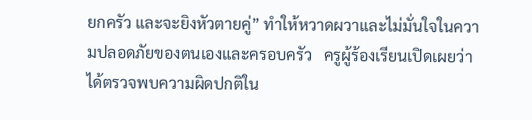ยกครัว และจะยิงหัวตายคู่” ทำให้หวาดผวาและไม่มั่นใจในความปลอดภัยของตนเองและครอบครัว   ครูผู้ร้องเรียนเปิดเผยว่า ได้ตรวจพบความผิดปกติใน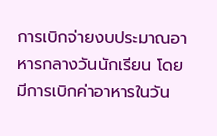การเบิกจ่ายงบประมาณอาหารกลางวันนักเรียน โดยมีการเบิกค่าอาหารในวัน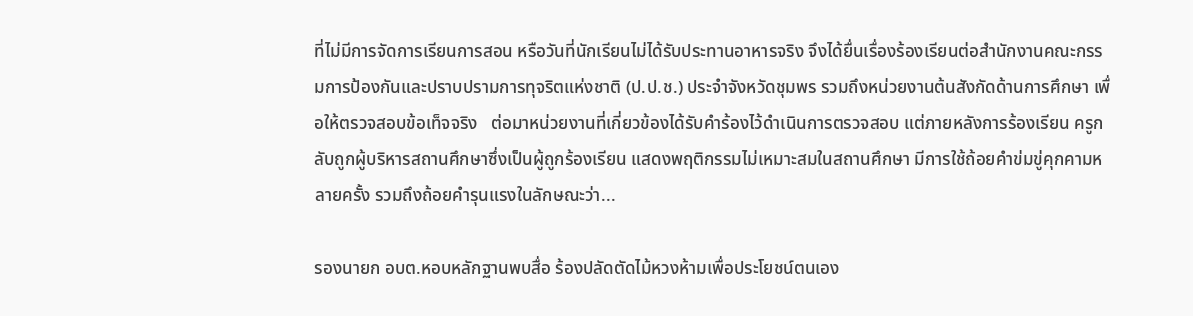ที่ไม่มีการจัดการเรียนการสอน หรือวันที่นักเรียนไม่ได้รับประทานอาหารจริง จึงได้ยื่นเรื่องร้องเรียนต่อสำนักงานคณะกรรมการป้องกันและปราบปรามการทุจริตแห่งชาติ (ป.ป.ช.) ประจำจังหวัดชุมพร รวมถึงหน่วยงานต้นสังกัดด้านการศึกษา เพื่อให้ตรวจสอบข้อเท็จจริง   ต่อมาหน่วยงานที่เกี่ยวข้องได้รับคำร้องไว้ดำเนินการตรวจสอบ แต่ภายหลังการร้องเรียน ครูกลับถูกผู้บริหารสถานศึกษาซึ่งเป็นผู้ถูกร้องเรียน แสดงพฤติกรรมไม่เหมาะสมในสถานศึกษา มีการใช้ถ้อยคำข่มขู่คุกคามหลายครั้ง รวมถึงถ้อยคำรุนแรงในลักษณะว่า...

รองนายก อบต.หอบหลักฐานพบสื่อ ร้องปลัดตัดไม้หวงห้ามเพื่อประโยชน์ตนเอง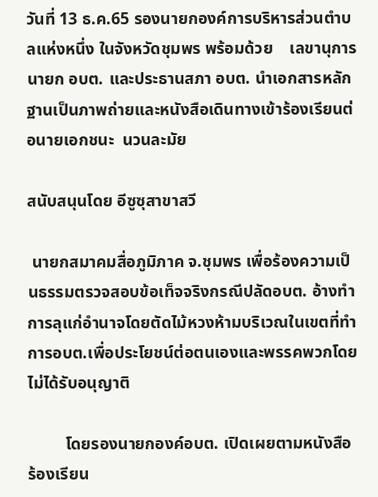วันที่ 13 ธ.ค.65 รองนายกองค์การบริหารส่วนตำบลแห่งหนึ่ง ในจังหวัดชุมพร พร้อมด้วย    เลขานุการนายก อบต. และประธานสภา อบต. นำเอกสารหลักฐานเป็นภาพถ่ายและหนังสือเดินทางเข้าร้องเรียนต่อนายเอกชนะ  นวนละมัย

สนับสนุนโดย อีซูซุสาขาสวี

 นายกสมาคมสื่อภูมิภาค จ.ชุมพร เพื่อร้องความเป็นธรรมตรวจสอบข้อเท็จจริงกรณีปลัดอบต. อ้างทำการลุแก่อำนาจโดยตัดไม้หวงห้ามบริเวณในเขตที่ทำการอบต.เพื่อประโยชน์ต่อตนเองและพรรคพวกโดยไม่ได้รับอนุญาติ

         โดยรองนายกองค์อบต. เปิดเผยตามหนังสือร้องเรียน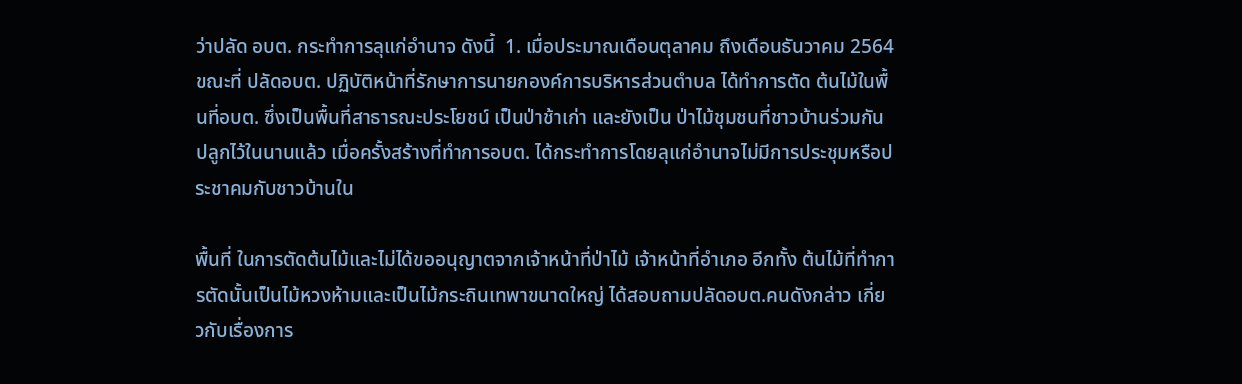ว่าปลัด อบต. กระทำการลุแก่อำนาจ ดังนี้  1. เมื่อประมาณเดือนตุลาคม ถึงเดือนธันวาคม 2564 ขณะที่ ปลัดอบต. ปฏิบัติหน้าที่รักษาการนายกองค์การบริหารส่วนตำบล ได้ทำการตัด ต้นไม้ในพื้นที่อบต. ซึ่งเป็นพื้นที่สาธารณะประโยชน์ เป็นป่าช้าเก่า และยังเป็น ป่าไม้ชุมชนที่ชาวบ้านร่วมกันปลูกไว้ในนานแล้ว เมื่อครั้งสร้างที่ทำการอบต. ได้กระทําการโดยลุแก่อำนาจไม่มีการประชุมหรือประชาคมกับชาวบ้านใน

พื้นที่ ในการตัดต้นไม้และไม่ได้ขออนุญาตจากเจ้าหน้าที่ป่าไม้ เจ้าหน้าที่อำเภอ อีกทั้ง ต้นไม้ที่ทำการตัดนั้นเป็นไม้หวงห้ามและเป็นไม้กระถินเทพาขนาดใหญ่ ได้สอบถามปลัดอบต.คนดังกล่าว เกี่ยวกับเรื่องการ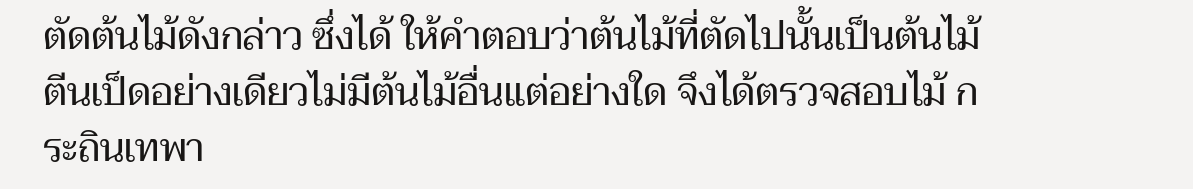ตัดต้นไม้ดังกล่าว ซึ่งได้ ให้คำตอบว่าต้นไม้ที่ตัดไปนั้นเป็นต้นไม้ตีนเป็ดอย่างเดียวไม่มีต้นไม้อื่นแต่อย่างใด จึงได้ตรวจสอบไม้ กระถินเทพา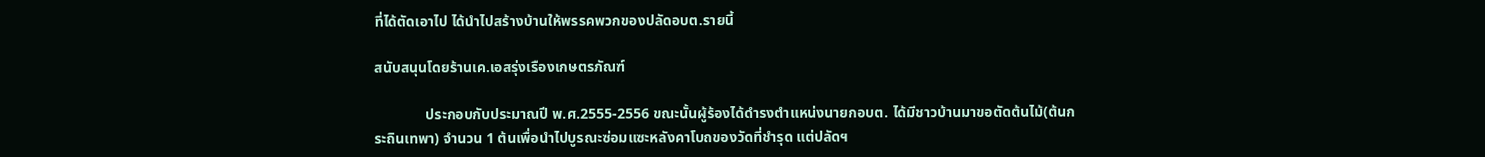ที่ได้ตัดเอาไป ได้นำไปสร้างบ้านให้พรรคพวกของปลัดอบต.รายนี้

สนับสนุนโดยร้านเค.เอสรุ่งเรืองเกษตรภัณฑ์

              ประกอบกับประมาณปี พ.ศ.2555-2556 ขณะนั้นผู้ร้องได้ดำรงตำแหน่งนายกอบต. ได้มีชาวบ้านมาขอตัดต้นไม้(ต้นกระถินเทพา) จำนวน 1 ต้นเพื่อนำไปบูรณะซ่อมแซะหลังคาโบถของวัดที่ชำรุด แต่ปลัดฯ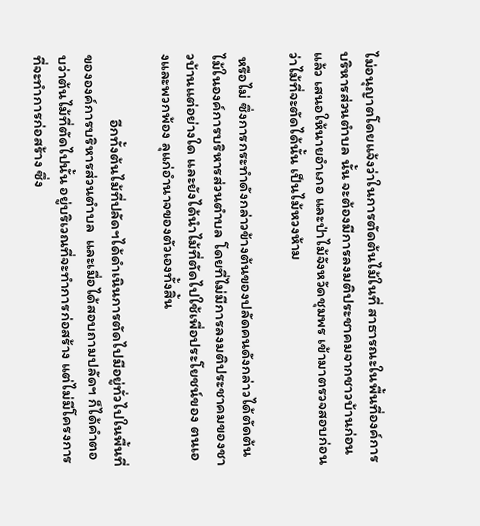ไม่อนุญาตโดยแจ้งว่าในการตัดต้นไม้ในที่ สาธารณะในพื้นที่องค์การบริหารส่วนตำบล นั้น จะต้องมีการลงมติประชาคมจากชาวบ้านก่อนแล้ว เสนอให้นายอำเภอ และป่าไม้จังหวัดชุมพร เข้ามาตรวจสอบก่อนว่าไม้ที่จะตัดได้นั้น เป็นไม้หวงห้าม

 หรือไม่ ซึ่งการกระทำดังกล่าวข้างต้นของปลัดคนดังกล่าวได้ตัดต้นไม้ในองค์การบริหารส่วนตำบล โดยที่ไม่มีการลงมติประชาคมของชาวบ้านแต่อย่างใด และยังได้นำไม้ที่ตัดไปใช้เพื่อประโยชน์ของ ตนเองและพวกพ้อง ลุแก่อำนาจของตัวเองทั้งสิ้น

                  อีกทั้งต้นไม้ที่ปลัดฯได้ดำเนินการตัดไปมีอยู่ทั่วไปในพื้นที่ขององค์การบริหารส่วนตำบล  และเมื่อได้สอบถามปลัดฯ ก็ได้คำตอบว่าต้นไม้ที่ตัดไปนั้น อยู่บริเวณที่จะทำการก่อสร้าง แต่ไม่มีโครงการที่จะทำการก่อสร้าง ซึ่ง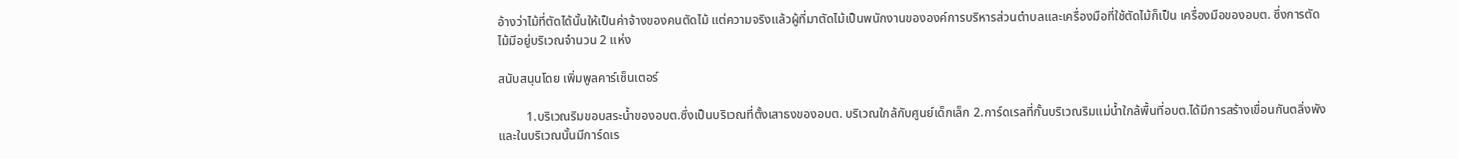อ้างว่าไม้ที่ตัดได้นั้นให้เป็นค่าจ้างของคนตัดไม้ แต่ความจริงแล้วผู้ที่มาตัดไม้เป็นพนักงานขององค์การบริหารส่วนตำบลและเครื่องมือที่ใช้ตัดไม้ก็เป็น เครื่องมือของอบต. ซึ่งการตัดไม้มีอยู่บริเวณจำนวน 2 แห่ง

สนับสนุนโดย เพิ่มพูลคาร์เซ็นเตอร์

         1.บริเวณริมขอบสระน้ำของอบต.ซึ่งเป็นบริเวณที่ตั้งเสาธงของอบต. บริเวณใกล้กับศูนย์เด็กเล็ก 2.การ์ดเรลที่กั้นบริเวณริมแม่น้ำใกล้พื้นที่อบต.ได้มีการสร้างเขื่อนกันตลิ่งพัง และในบริเวณนั้นมีการ์ดเร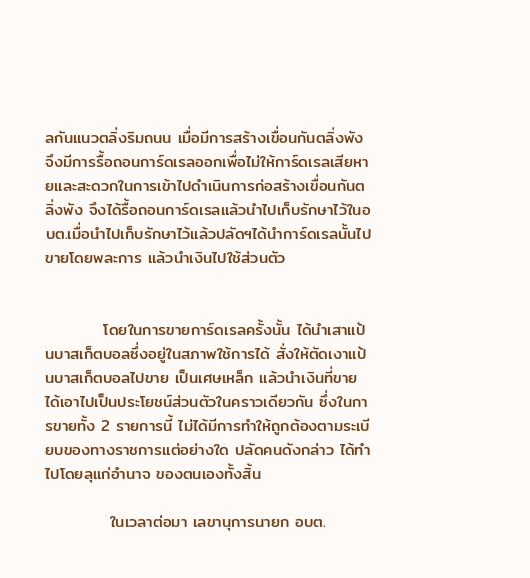ลกันแนวตลิ่งริมถนน เมื่อมีการสร้างเขื่อนกันตลิ่งพัง จึงมีการรื้อถอนการ์ดเรลออกเพื่อไม่ให้การ์ดเรลเสียหายและสะดวกในการเข้าไปดำเนินการก่อสร้างเขื่อนกันตลิ่งพัง จึงได้รื้อถอนการ์ดเรลแล้วนำไปเก็บรักษาไว้ในอบต.เมื่อนำไปเก็บรักษาไว้แล้วปลัดฯได้นำการ์ดเรลนั้นไปขายโดยพละการ แล้วนำเงินไปใช้ส่วนตัว


          โดยในการขายการ์ดเรลครั้งนั้น ได้นำเสาแป้นบาสเก็ตบอลซึ่งอยู่ในสภาพใช้การได้ สั่งให้ตัดเงาแป้นบาสเก็ตบอลไปขาย เป็นเศษเหล็ก แล้วนำเงินที่ขายได้เอาไปเป็นประโยชน์ส่วนตัวในคราวเดียวกัน ซึ่งในการขายทั้ง 2 รายการนี้ ไม่ได้มีการทำให้ถูกต้องตามระเบียบของทางราชการแต่อย่างใด ปลัดคนดังกล่าว ได้ทำไปโดยลุแก่อำนาจ ของตนเองทั้งสิ้น

           ในเวลาต่อมา เลขานุการนายก อบต.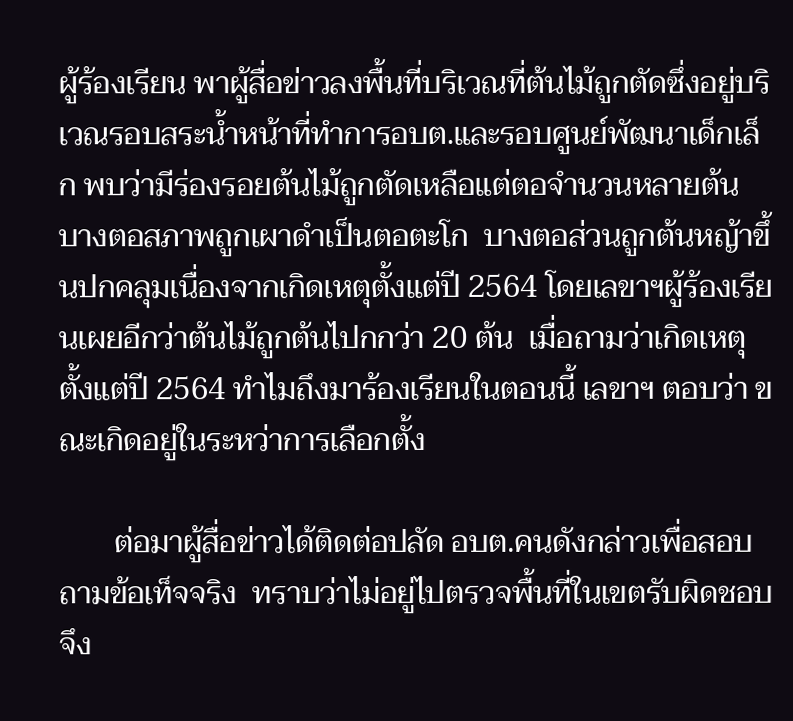ผู้ร้องเรียน พาผู้สื่อข่าวลงพื้นที่บริเวณที่ต้นไม้ถูกตัดซึ่งอยู่บริเวณรอบสระน้ำหน้าที่ทำการอบต.และรอบศูนย์พัฒนาเด็กเล็ก พบว่ามีร่องรอยต้นไม้ถูกตัดเหลือแต่ตอจำนวนหลายต้น บางตอสภาพถูกเผาดำเป็นตอตะโก  บางตอส่วนถูกต้นหญ้าขึ้นปกคลุมเนื่องจากเกิดเหตุตั้งแต่ปี 2564 โดยเลขาฯผู้ร้องเรียนเผยอีกว่าต้นไม้ถูกต้นไปกกว่า 20 ต้น  เมื่อถามว่าเกิดเหตุตั้งแต่ปี 2564 ทำไมถึงมาร้องเรียนในตอนนี้ เลขาฯ ตอบว่า ขณะเกิดอยู่ในระหว่าการเลือกตั้ง

       ต่อมาผู้สื่อข่าวได้ติดต่อปลัด อบต.คนดังกล่าวเพื่อสอบถามข้อเท็จจริง  ทราบว่าไม่อยู่ไปตรวจพื้นที่ในเขตรับผิดชอบ จึง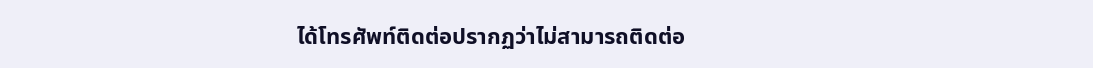ได้โทรศัพท์ติดต่อปรากฏว่าไม่สามารถติดต่อ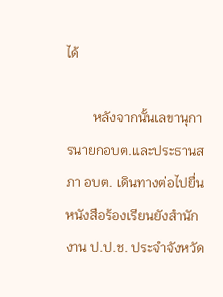ได้

        หลังจากนั้นเลขานุการนายกอบต.และประธานสภา อบต. เดินทางต่อไปยื่นหนังสือร้องเรียนยังสำนักงาน ป.ป.ช. ประจำจังหวัด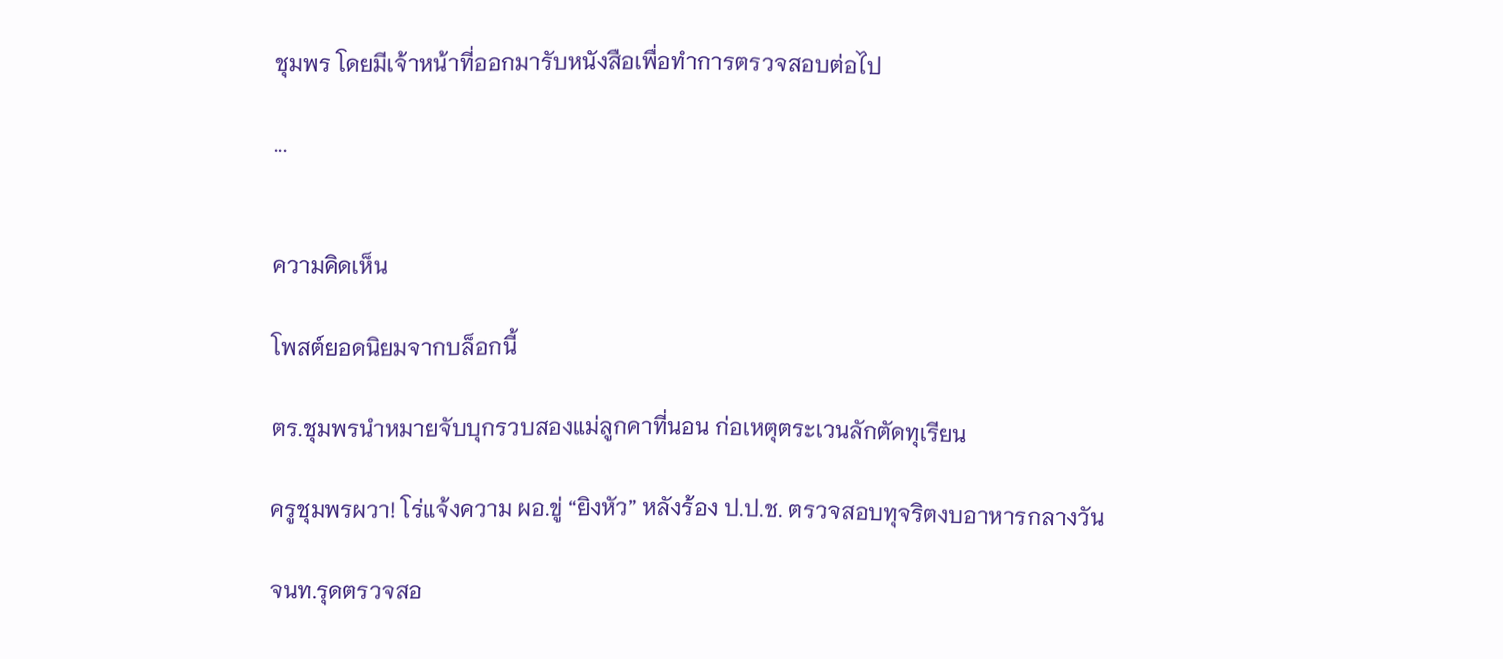ชุมพร โดยมีเจ้าหน้าที่ออกมารับหนังสือเพื่อทำการตรวจสอบต่อไป

...


ความคิดเห็น

โพสต์ยอดนิยมจากบล็อกนี้

ตร.ชุมพรนำหมายจับบุกรวบสองแม่ลูกคาที่นอน ก่อเหตุตระเวนลักตัดทุเรียน

ครูชุมพรผวา! โร่แจ้งความ ผอ.ขู่ “ยิงหัว” หลังร้อง ป.ป.ช. ตรวจสอบทุจริตงบอาหารกลางวัน

จนท.รุดตรวจสอ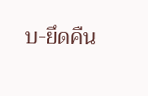บ-ยึดคืน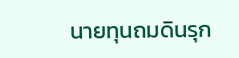นายทุนถมดินรุก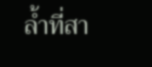ล้ำที่สา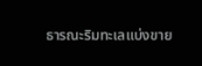ธารณะริมทะเลแบ่งขาย